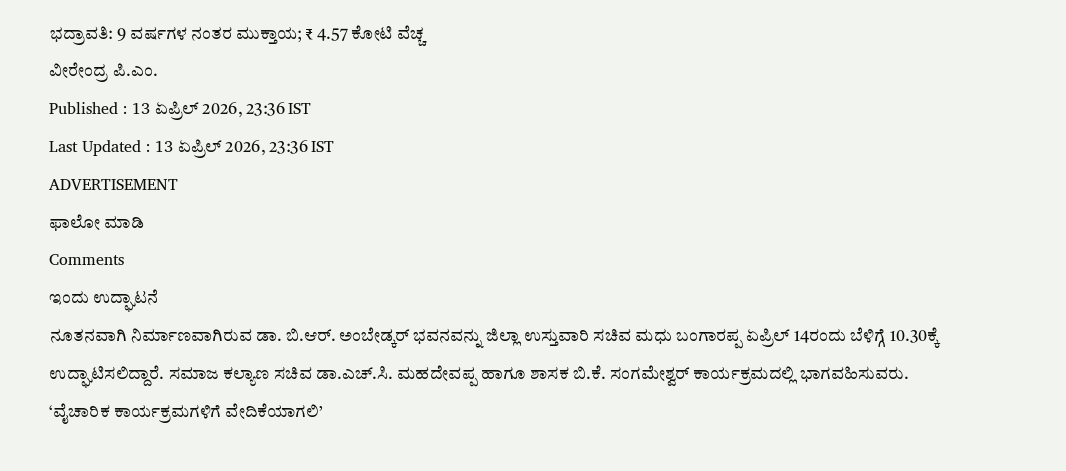ಭದ್ರಾವತಿ: 9 ವರ್ಷಗಳ ನಂತರ ಮುಕ್ತಾಯ; ₹ 4.57 ಕೋಟಿ ವೆಚ್ಚ
ವೀರೇಂದ್ರ ಪಿ.ಎಂ.
Published : 13 ಏಪ್ರಿಲ್ 2026, 23:36 IST
Last Updated : 13 ಏಪ್ರಿಲ್ 2026, 23:36 IST
ADVERTISEMENT
ಫಾಲೋ ಮಾಡಿ
Comments
ಇಂದು ಉದ್ಘಾಟನೆ
ನೂತನವಾಗಿ ನಿರ್ಮಾಣವಾಗಿರುವ ಡಾ. ಬಿ.ಆರ್. ಅಂಬೇಡ್ಕರ್ ಭವನವನ್ನು ಜಿಲ್ಲಾ ಉಸ್ತುವಾರಿ ಸಚಿವ ಮಧು ಬಂಗಾರಪ್ಪ ಏಪ್ರಿಲ್ 14ರಂದು ಬೆಳಿಗ್ಗೆ 10.30ಕ್ಕೆ ಉದ್ಘಾಟಿಸಲಿದ್ದಾರೆ. ಸಮಾಜ ಕಲ್ಯಾಣ ಸಚಿವ ಡಾ.ಎಚ್.ಸಿ. ಮಹದೇವಪ್ಪ ಹಾಗೂ ಶಾಸಕ ಬಿ.ಕೆ. ಸಂಗಮೇಶ್ವರ್ ಕಾರ್ಯಕ್ರಮದಲ್ಲಿ ಭಾಗವಹಿಸುವರು.
‘ವೈಚಾರಿಕ ಕಾರ್ಯಕ್ರಮಗಳಿಗೆ ವೇದಿಕೆಯಾಗಲಿ’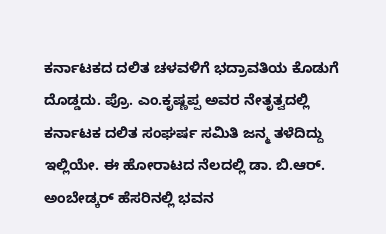ಕರ್ನಾಟಕದ ದಲಿತ ಚಳವಳಿಗೆ ಭದ್ರಾವತಿಯ ಕೊಡುಗೆ ದೊಡ್ಡದು. ಪ್ರೊ. ಎಂ.ಕೃಷ್ಣಪ್ಪ ಅವರ ನೇತೃತ್ವದಲ್ಲಿ ಕರ್ನಾಟಕ ದಲಿತ ಸಂಘರ್ಷ ಸಮಿತಿ ಜನ್ಮ ತಳೆದಿದ್ದು ಇಲ್ಲಿಯೇ. ಈ ಹೋರಾಟದ ನೆಲದಲ್ಲಿ ಡಾ. ಬಿ.ಆರ್. ಅಂಬೇಡ್ಕರ್ ಹೆಸರಿನಲ್ಲಿ ಭವನ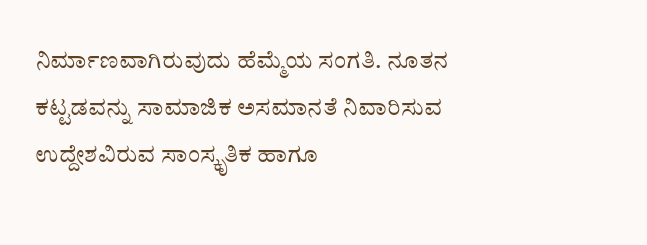ನಿರ್ಮಾಣವಾಗಿರುವುದು ಹೆಮ್ಮೆಯ ಸಂಗತಿ. ನೂತನ ಕಟ್ಟಡವನ್ನು ಸಾಮಾಜಿಕ ಅಸಮಾನತೆ ನಿವಾರಿಸುವ ಉದ್ದೇಶವಿರುವ ಸಾಂಸ್ಕೃತಿಕ ಹಾಗೂ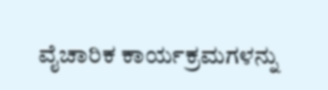ವೈಚಾರಿಕ ಕಾರ್ಯಕ್ರಮಗಳನ್ನು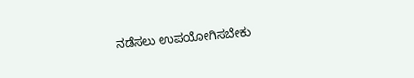ನಡೆಸಲು ಉಪಯೋಗಿಸಬೇಕು